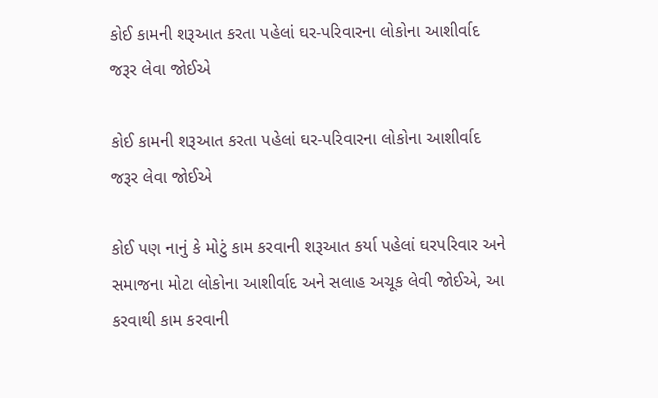કોઈ કામની શરૂઆત કરતા પહેલાં ઘર-પરિવારના લોકોના આશીર્વાદ જરૂર લેવા જોઈએ

કોઈ કામની શરૂઆત કરતા પહેલાં ઘર-પરિવારના લોકોના આશીર્વાદ જરૂર લેવા જોઈએ

કોઈ પણ નાનું કે મોટું કામ કરવાની શરૂઆત કર્યા પહેલાં ઘરપરિવાર અને સમાજના મોટા લોકોના આશીર્વાદ અને સલાહ અચૂક લેવી જોઈએ, આ કરવાથી કામ કરવાની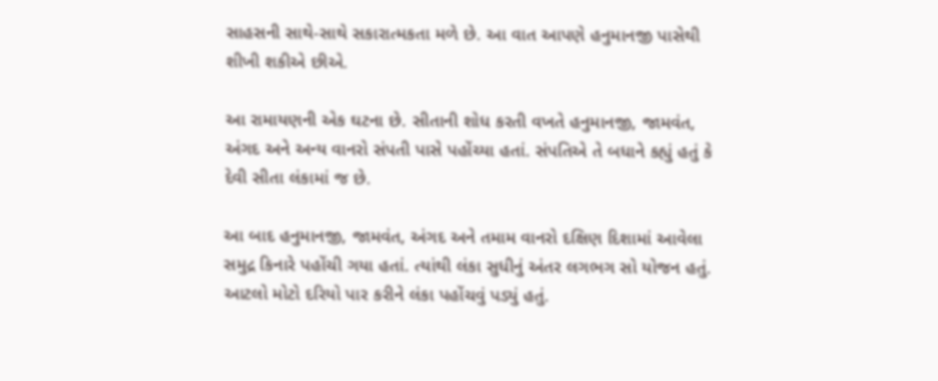સાહસની સાથે-સાથે સકારાત્મકતા મળે છે. આ વાત આપણે હનુમાનજી પાસેથી શીખી શકીએ છીએ.

આ રામાયણની એક ઘટના છે. સીતાની શોધ કરતી વખતે હનુમાનજી, જામવંત, અંગદ અને અન્ય વાનરો સંપતી પાસે પહોંચ્યા હતાં. સંપતિએ તે બધાને કહ્યું હતું કે દેવી સીતા લંકામાં જ છે.

આ બાદ હનુમાનજી, જામવંત, અંગદ અને તમામ વાનરો દક્ષિણ દિશામાં આવેલા સમુદ્ર કિનારે પહોંચી ગયા હતાં. ત્યાંથી લંકા સુધીનું અંતર લગભગ સો યોજન હતું. આટલો મોટો દરિયો પાર કરીને લંકા પહોંચવું પડ્યું હતું.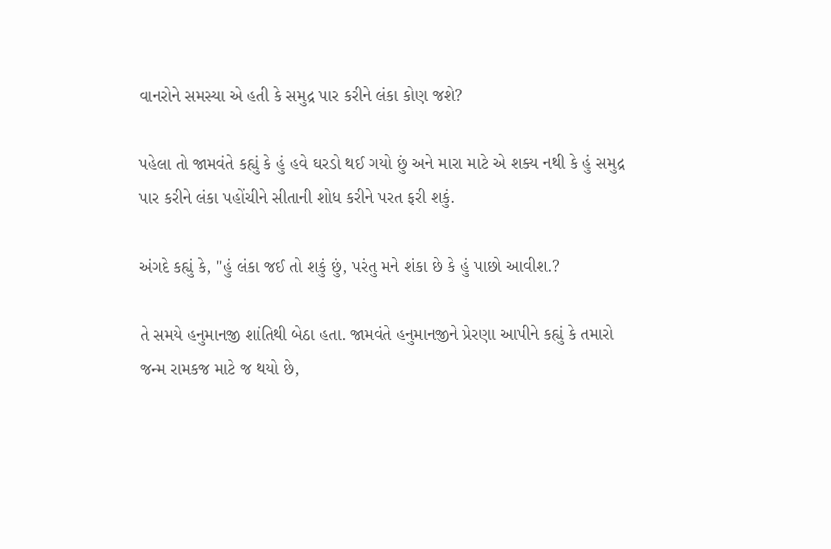વાનરોને સમસ્યા એ હતી કે સમુદ્ર પાર કરીને લંકા કોણ જશે?

પહેલા તો જામવંતે કહ્યું કે હું હવે ઘરડો થઈ ગયો છું અને મારા માટે એ શક્ય નથી કે હું સમુદ્ર પાર કરીને લંકા પહોંચીને સીતાની શોધ કરીને પરત ફરી શકું.

અંગદે કહ્યું કે, "હું લંકા જઈ તો શકું છું, પરંતુ મને શંકા છે કે હું પાછો આવીશ.?

તે સમયે હનુમાનજી શાંતિથી બેઠા હતા. જામવંતે હનુમાનજીને પ્રેરણા આપીને કહ્યું કે તમારો જન્મ રામકજ માટે જ થયો છે,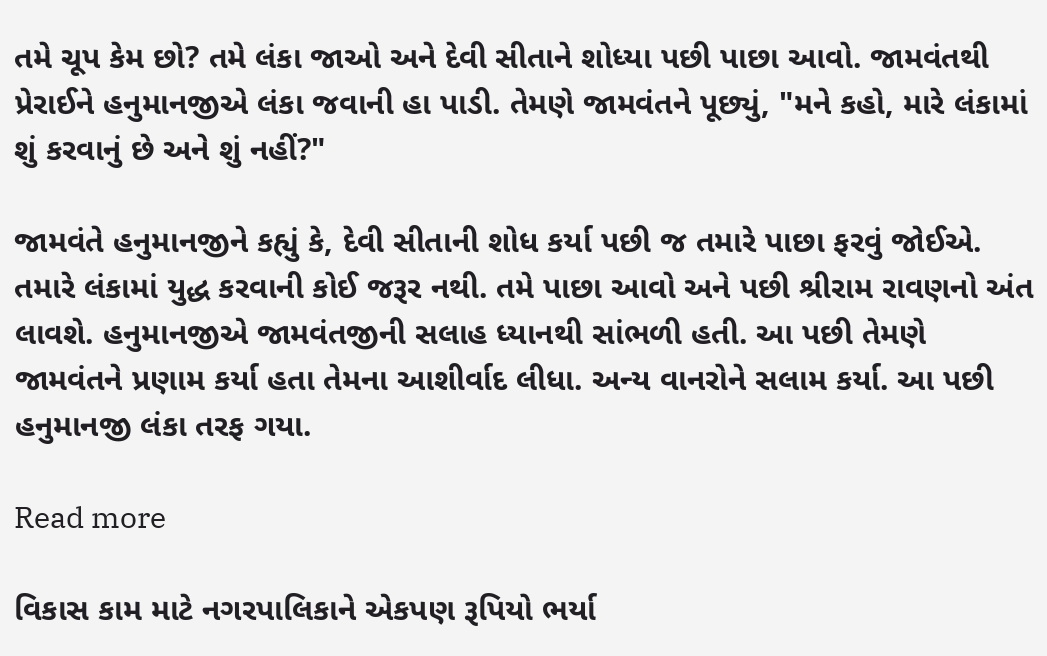તમે ચૂપ કેમ છો? તમે લંકા જાઓ અને દેવી સીતાને શોધ્યા પછી પાછા આવો. જામવંતથી પ્રેરાઈને હનુમાનજીએ લંકા જવાની હા પાડી. તેમણે જામવંતને પૂછ્યું, "મને કહો, મારે લંકામાં શું કરવાનું છે અને શું નહીં?"

જામવંતે હનુમાનજીને કહ્યું કે, દેવી સીતાની શોધ કર્યા પછી જ તમારે પાછા ફરવું જોઈએ. તમારે લંકામાં યુદ્ધ કરવાની કોઈ જરૂર નથી. તમે પાછા આવો અને પછી શ્રીરામ રાવણનો અંત લાવશે. હનુમાનજીએ જામવંતજીની સલાહ ધ્યાનથી સાંભળી હતી. આ પછી તેમણે જામવંતને પ્રણામ કર્યા હતા તેમના આશીર્વાદ લીધા. અન્ય વાનરોને સલામ કર્યા. આ પછી હનુમાનજી લંકા તરફ ગયા.

Read more

વિકાસ કામ માટે નગરપાલિકાને એકપણ રૂપિયો ભર્યા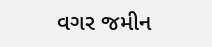વગર જમીન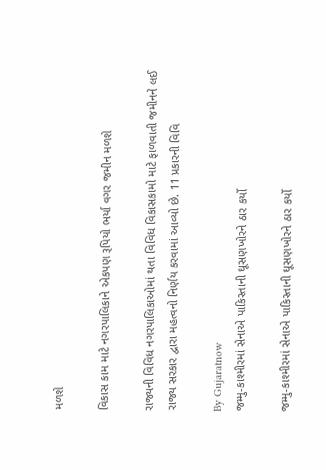મળશે

વિકાસ કામ માટે નગરપાલિકાને એકપણ રૂપિયો ભર્યા વગર જમીન મળશે

રાજ્યની વિવિધ નગરપાલિકાઓમાં થતા વિવિધ વિકાસકામો માટે ફાળવાતી જમીનને લઈ રાજ્ય સરકાર દ્વારા મહત્વનો નિર્ણય કરવામાં આવ્યો છે. 11 પ્રકારની વિવિ

By Gujaratnow
જમ્મુ-કાશ્મીરમાં સેનાએ પાકિસ્તાની ઘૂસણખોરને ઠાર કર્યો

જમ્મુ-કાશ્મીરમાં સેનાએ પાકિસ્તાની ઘૂસણખોરને ઠાર કર્યો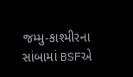જમ્મુ-કાશ્મીરના સાંબામાં BSFએ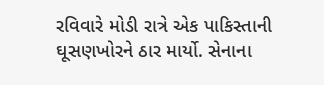રવિવારે મોડી રાત્રે એક પાકિસ્તાની ઘૂસણખોરને ઠાર માર્યો. સેનાના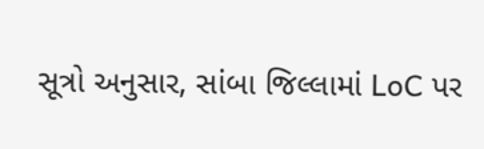સૂત્રો અનુસાર, સાંબા જિલ્લામાં LoC પર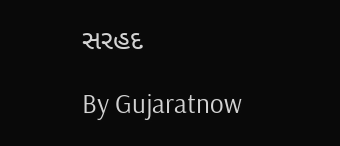સરહદ

By Gujaratnow